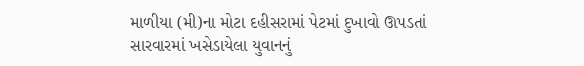માળીયા (મી)ના મોટા દહીસરામાં પેટમાં દુખાવો ઊપડતાં સારવારમાં ખસેડાયેલા યુવાનનું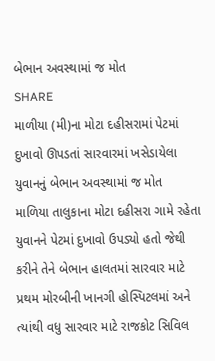બેભાન અવસ્થામાં જ મોત
SHARE
માળીયા (મી)ના મોટા દહીસરામાં પેટમાં દુખાવો ઊપડતાં સારવારમાં ખસેડાયેલા યુવાનનું બેભાન અવસ્થામાં જ મોત
માળિયા તાલુકાના મોટા દહીસરા ગામે રહેતા યુવાનને પેટમાં દુખાવો ઉપડ્યો હતો જેથી કરીને તેને બેભાન હાલતમાં સારવાર માટે પ્રથમ મોરબીની ખાનગી હોસ્પિટલમાં અને ત્યાંથી વધુ સારવાર માટે રાજકોટ સિવિલ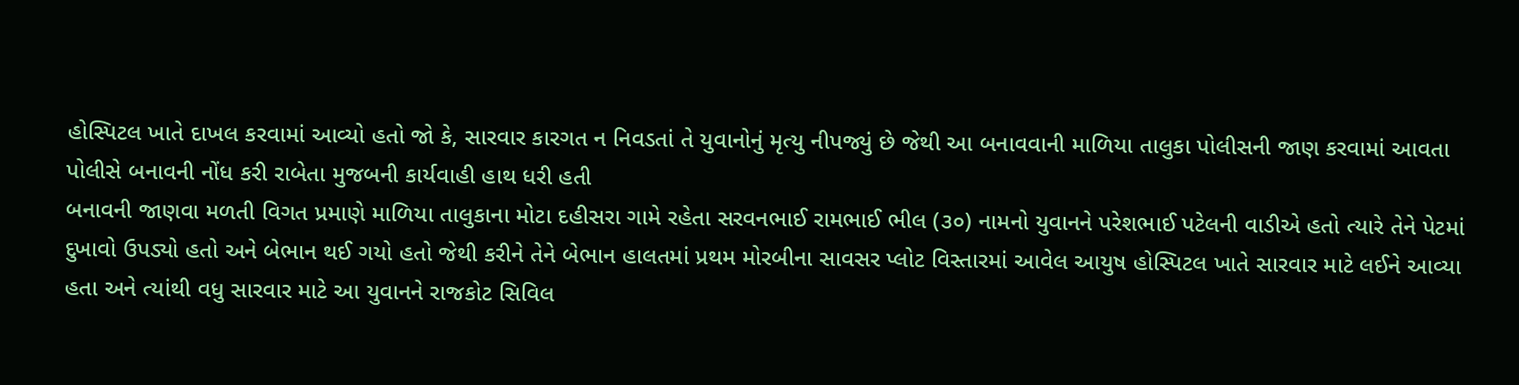હોસ્પિટલ ખાતે દાખલ કરવામાં આવ્યો હતો જો કે, સારવાર કારગત ન નિવડતાં તે યુવાનોનું મૃત્યુ નીપજ્યું છે જેથી આ બનાવવાની માળિયા તાલુકા પોલીસની જાણ કરવામાં આવતા પોલીસે બનાવની નોંધ કરી રાબેતા મુજબની કાર્યવાહી હાથ ધરી હતી
બનાવની જાણવા મળતી વિગત પ્રમાણે માળિયા તાલુકાના મોટા દહીસરા ગામે રહેતા સરવનભાઈ રામભાઈ ભીલ (૩૦) નામનો યુવાનને પરેશભાઈ પટેલની વાડીએ હતો ત્યારે તેને પેટમાં દુખાવો ઉપડ્યો હતો અને બેભાન થઈ ગયો હતો જેથી કરીને તેને બેભાન હાલતમાં પ્રથમ મોરબીના સાવસર પ્લોટ વિસ્તારમાં આવેલ આયુષ હોસ્પિટલ ખાતે સારવાર માટે લઈને આવ્યા હતા અને ત્યાંથી વધુ સારવાર માટે આ યુવાનને રાજકોટ સિવિલ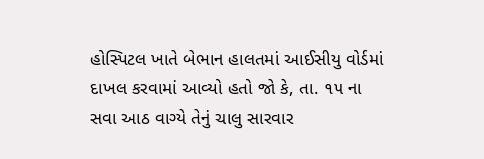હોસ્પિટલ ખાતે બેભાન હાલતમાં આઈસીયુ વોર્ડમાં દાખલ કરવામાં આવ્યો હતો જો કે, તા. ૧૫ ના સવા આઠ વાગ્યે તેનું ચાલુ સારવાર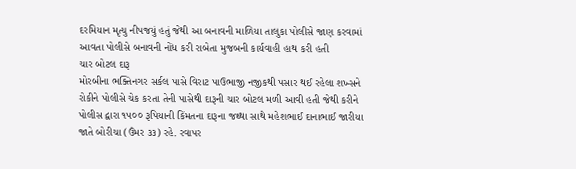દરમિયાન મૃત્યુ નીપજયું હતું જેથી આ બનાવની માળિયા તાલુકા પોલીસે જાણ કરવામાં આવતા પોલીસે બનાવની નોંધ કરી રાબેતા મુજબની કાર્યવાહી હાથ કરી હતી
ચાર બોટલ દારૂ
મોરબીના ભક્તિનગર સર્કલ પાસે વિરાટ પાઉભાજી નજીકથી પસાર થઈ રહેલા શખ્સને રોકીને પોલીસે ચેક કરતા તેની પાસેથી દારૂની ચાર બોટલ મળી આવી હતી જેથી કરીને પોલીસ દ્વારા ૧૫૦૦ રૂપિયાની કિંમતના દારૂના જથ્થા સાથે મહેશભાઈ દાનાભાઈ જારીયા જાતે બોરીચા (ઉંમર ૩૩) રહે. રવાપર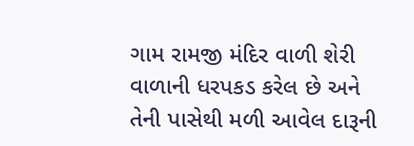ગામ રામજી મંદિર વાળી શેરી વાળાની ધરપકડ કરેલ છે અને તેની પાસેથી મળી આવેલ દારૂની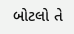બોટલો તે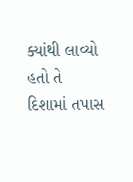ક્યાંથી લાવ્યો હતો તે દિશામાં તપાસ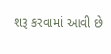શરૂ કરવામાં આવી છે